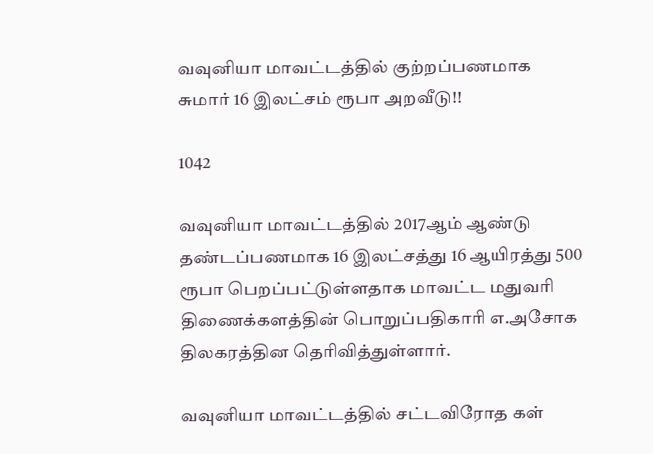வவுனியா மாவட்டத்தில் குற்றப்பணமாக சுமார் 16 இலட்சம் ரூபா அறவீடு!!

1042

வவுனியா மாவட்டத்தில் 2017ஆம் ஆண்டு தண்டப்பணமாக 16 இலட்சத்து 16 ஆயிரத்து 500 ரூபா பெறப்பட்டுள்ளதாக மாவட்ட மதுவரி திணைக்களத்தின் பொறுப்பதிகாரி எ.அசோக திலகரத்தின தெரிவித்துள்ளார்.

வவுனியா மாவட்டத்தில் சட்டவிரோத கள்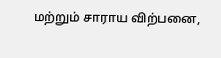மற்றும் சாராய விற்பனை,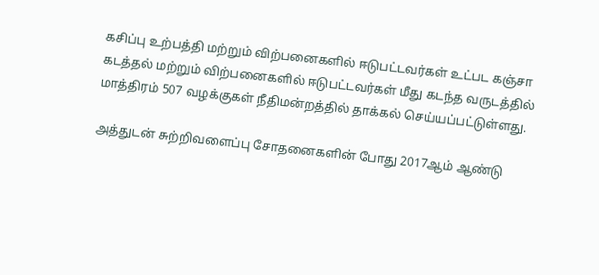கசிப்பு உற்பத்தி மற்றும் விற்பனைகளில் ஈடுபட்டவர்கள் உட்பட கஞ்சா கடத்தல் மற்றும் விற்பனைகளில் ஈடுபட்டவர்கள் மீது கடந்த வருடத்தில் மாத்திரம் 507 வழக்குகள் நீதிமன்றத்தில் தாக்கல் செய்யப்பட்டுள்ளது.

அத்துடன் சுற்றிவளைப்பு சோதனைகளின் போது 2017ஆம் ஆண்டு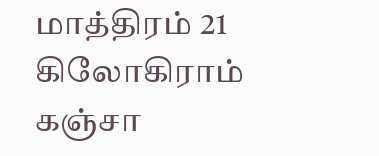மாத்திரம் 21 கிலோகிராம் கஞ்சா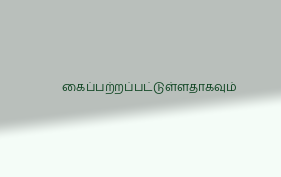கைப்பற்றப்பட்டுள்ளதாகவும்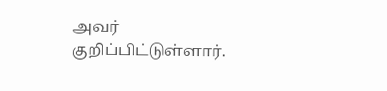அவர் குறிப்பிட்டுள்ளார்.